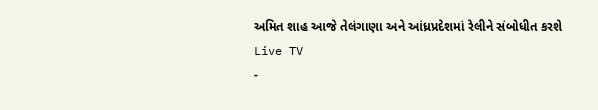અમિત શાહ આજે તેલંગાણા અને આંધ્રપ્રદેશમાં રેલીને સંબોધીત કરશે
Live TV
-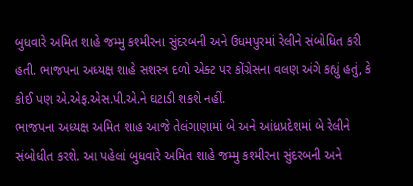બુધવારે અમિત શાહે જમ્મુ કશ્મીરના સુંદરબની અને ઉધમપુરમાં રેલીને સંબોધિત કરી હતી. ભાજપના અધ્યક્ષ શાહે સશસ્ત્ર દળો એક્ટ પર કોંગ્રેસના વલણ અંગે કહ્યું હતું, કે કોઈ પણ એ.એફ.એસ.પી.એ.ને ઘટાડી શકશે નહીં.
ભાજપના અધ્યક્ષ અમિત શાહ આજે તેલંગાણામાં બે અને આંધ્રપ્રદેશમાં બે રેલીને સંબોધીત કરશે. આ પહેલાં બુધવારે અમિત શાહે જમ્મુ કશ્મીરના સુંદરબની અને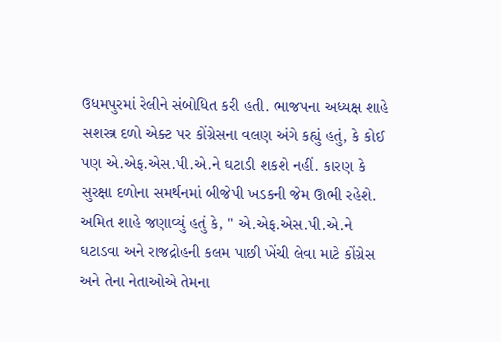ઉધમપુરમાં રેલીને સંબોધિત કરી હતી. ભાજપના અધ્યક્ષ શાહે સશસ્ત્ર દળો એક્ટ પર કોંગ્રેસના વલણ અંગે કહ્યું હતું, કે કોઈ પણ એ.એફ.એસ.પી.એ.ને ઘટાડી શકશે નહીં. કારણ કે સુરક્ષા દળોના સમર્થનમાં બીજેપી ખડકની જેમ ઊભી રહેશે.
અમિત શાહે જણાવ્યું હતું કે, " એ.એફ.એસ.પી.એ.ને ઘટાડવા અને રાજદ્રોહની કલમ પાછી ખેંચી લેવા માટે કોંગ્રેસ અને તેના નેતાઓએ તેમના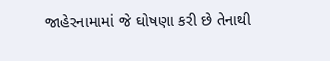જાહેરનામામાં જે ઘોષણા કરી છે તેનાથી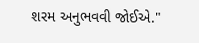શરમ અનુભવવી જોઈએ."